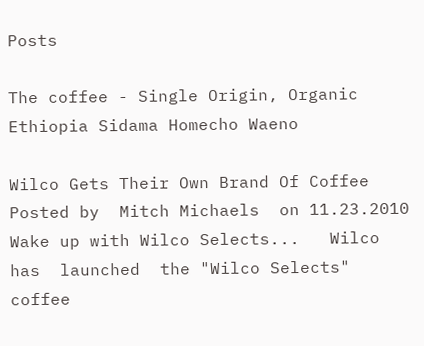Posts

The coffee - Single Origin, Organic Ethiopia Sidama Homecho Waeno

Wilco Gets Their Own Brand Of Coffee   Posted by  Mitch Michaels  on 11.23.2010   Wake up with Wilco Selects...   Wilco has  launched  the "Wilco Selects" coffee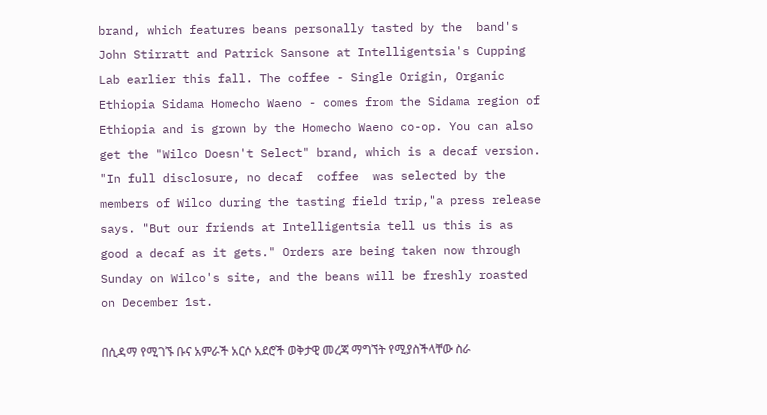brand, which features beans personally tasted by the  band's  John Stirratt and Patrick Sansone at Intelligentsia's Cupping Lab earlier this fall. The coffee - Single Origin, Organic Ethiopia Sidama Homecho Waeno - comes from the Sidama region of Ethiopia and is grown by the Homecho Waeno co-op. You can also get the "Wilco Doesn't Select" brand, which is a decaf version. "In full disclosure, no decaf  coffee  was selected by the members of Wilco during the tasting field trip,"a press release says. "But our friends at Intelligentsia tell us this is as good a decaf as it gets." Orders are being taken now through Sunday on Wilco's site, and the beans will be freshly roasted on December 1st.

በሲዳማ የሚገኙ ቡና አምራች አርሶ አደሮች ወቅታዊ መረጃ ማግኘት የሚያስችላቸው ስራ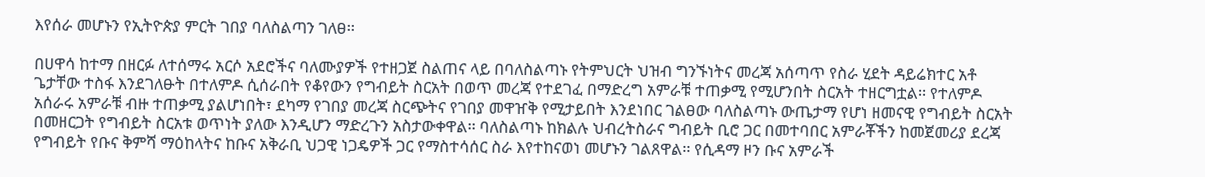እየሰራ መሆኑን የኢትዮጵያ ምርት ገበያ ባለስልጣን ገለፀ፡፡

በሀዋሳ ከተማ በዘርፉ ለተሰማሩ አርሶ አደሮችና ባለሙያዎች የተዘጋጀ ስልጠና ላይ በባለስልጣኑ የትምህርት ህዝብ ግንኙነትና መረጃ አሰጣጥ የስራ ሂደት ዳይሬክተር አቶ ጌታቸው ተስፋ እንደገለፁት በተለምዶ ሲሰራበት የቆየውን የግብይት ስርአት በወጥ መረጃ የተደገፈ በማድረግ አምራቹ ተጠቃሚ የሚሆንበት ስርአት ተዘርግቷል፡፡ የተለምዶ አሰራሩ አምራቹ ብዙ ተጠቃሚ ያልሆነበት፣ ደካማ የገበያ መረጃ ስርጭትና የገበያ መዋዠቅ የሚታይበት እንደነበር ገልፀው ባለስልጣኑ ውጤታማ የሆነ ዘመናዊ የግብይት ስርአት በመዘርጋት የግብይት ስርአቱ ወጥነት ያለው እንዲሆን ማድረጉን አስታውቀዋል፡፡ ባለስልጣኑ ከክልሉ ህብረትስራና ግብይት ቢሮ ጋር በመተባበር አምራቾችን ከመጀመሪያ ደረጃ የግብይት የቡና ቅምሻ ማዕከላትና ከቡና አቅራቢ ህጋዊ ነጋዴዎች ጋር የማስተሳሰር ስራ እየተከናወነ መሆኑን ገልጸዋል፡፡ የሲዳማ ዞን ቡና አምራች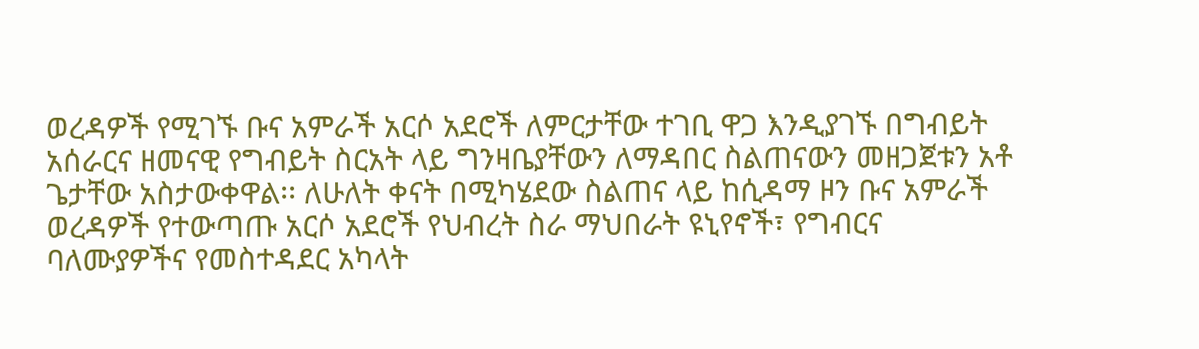ወረዳዎች የሚገኙ ቡና አምራች አርሶ አደሮች ለምርታቸው ተገቢ ዋጋ እንዲያገኙ በግብይት አሰራርና ዘመናዊ የግብይት ስርአት ላይ ግንዛቤያቸውን ለማዳበር ስልጠናውን መዘጋጀቱን አቶ ጌታቸው አስታውቀዋል፡፡ ለሁለት ቀናት በሚካሄደው ስልጠና ላይ ከሲዳማ ዞን ቡና አምራች ወረዳዎች የተውጣጡ አርሶ አደሮች የህብረት ስራ ማህበራት ዩኒየኖች፣ የግብርና ባለሙያዎችና የመስተዳደር አካላት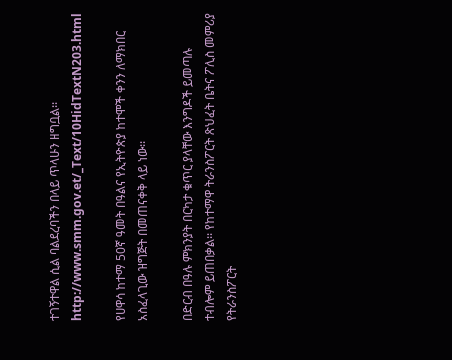ተገኝተዋል ሲል ባልደረባችን በላይ ጥላሁን ዘግቧል፡፡ http://www.smm.gov.et/_Text/10HidTextN203.html

የሀዋሳ ከተማ 50ኛ ዓመት በዓልና የኢትዮጵያ ከተሞች ቀንን ለማክበር አስፈላጊው ዝግጅት በመጠናቀቅ ላይ ነው፡፡

በድርብ በዓሉ ምክንያት በርካታ ቁጥር ያላቸው እንግዶች ይመጣሉ ተብሎም ይጠበቃል፡፡ የከተማዋ ትራንስፖርት ጽህፈት ቤትና ፖሊስ መምሪያ የትራንስፖርት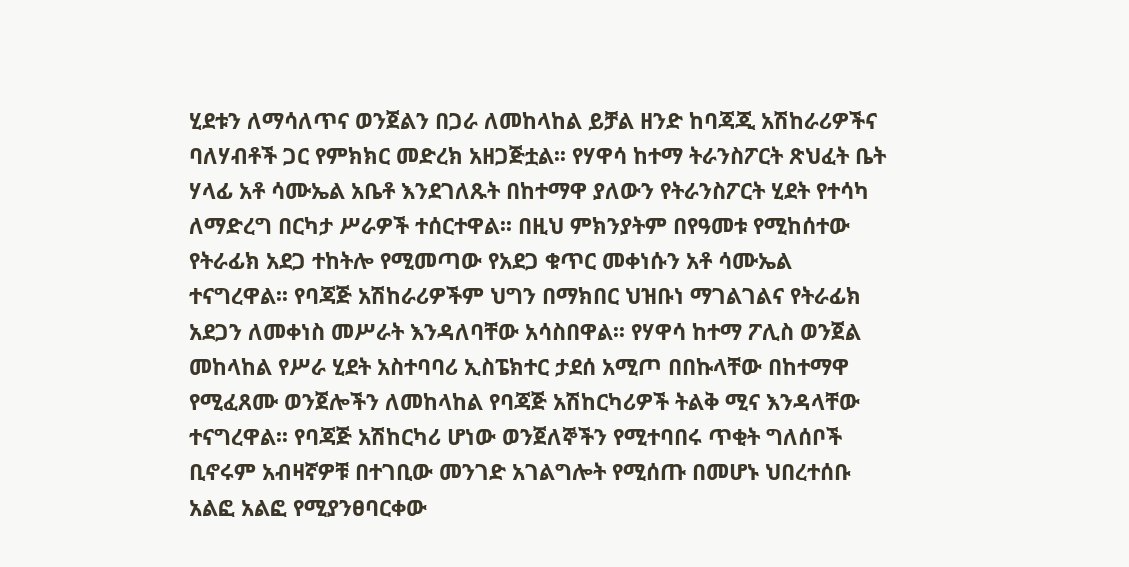ሂደቱን ለማሳለጥና ወንጀልን በጋራ ለመከላከል ይቻል ዘንድ ከባጃጂ አሽከራሪዎችና ባለሃብቶች ጋር የምክክር መድረክ አዘጋጅቷል፡፡ የሃዋሳ ከተማ ትራንስፖርት ጽህፈት ቤት ሃላፊ አቶ ሳሙኤል አቤቶ እንደገለጹት በከተማዋ ያለውን የትራንስፖርት ሂደት የተሳካ ለማድረግ በርካታ ሥራዎች ተሰርተዋል፡፡ በዚህ ምክንያትም በየዓመቱ የሚከሰተው የትራፊክ አደጋ ተከትሎ የሚመጣው የአደጋ ቁጥር መቀነሱን አቶ ሳሙኤል ተናግረዋል፡፡ የባጃጅ አሽከራሪዎችም ህግን በማክበር ህዝቡነ ማገልገልና የትራፊክ አደጋን ለመቀነስ መሥራት እንዳለባቸው አሳስበዋል፡፡ የሃዋሳ ከተማ ፖሊስ ወንጀል መከላከል የሥራ ሂደት አስተባባሪ ኢስፔክተር ታደሰ አሚጦ በበኩላቸው በከተማዋ የሚፈጸሙ ወንጀሎችን ለመከላከል የባጃጅ አሽከርካሪዎች ትልቅ ሚና እንዳላቸው ተናግረዋል፡፡ የባጃጅ አሽከርካሪ ሆነው ወንጀለኞችን የሚተባበሩ ጥቂት ግለሰቦች ቢኖሩም አብዛኛዎቹ በተገቢው መንገድ አገልግሎት የሚሰጡ በመሆኑ ህበረተሰቡ አልፎ አልፎ የሚያንፀባርቀው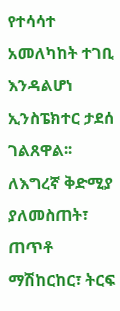የተሳሳተ አመለካከት ተገቢ እንዳልሆነ ኢንስፔክተር ታደሰ ገልጸዋል፡፡ ለእግረኛ ቅድሚያ ያለመስጠት፣ ጠጥቶ ማሽከርከር፣ ትርፍ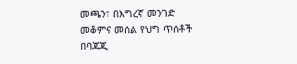መጫን፣ በእግረኛ መንገድ መቆምና መሰል የህግ ጥሰቶች በባጃጂ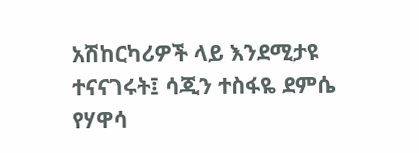አሽከርካሪዎች ላይ እንደሚታዩ ተናናገሩት፤ ሳጂን ተስፋዬ ደምሴ የሃዋሳ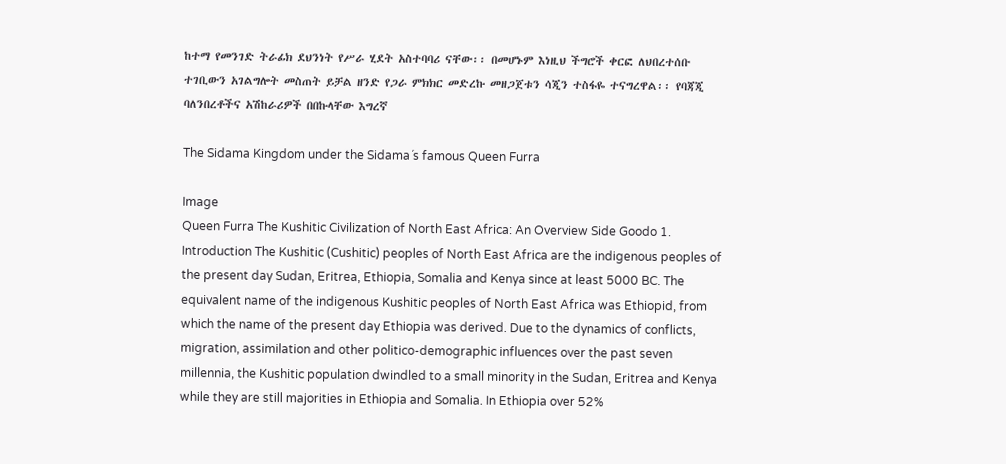ከተማ የመንገድ ትራፊክ ደህንነት የሥራ ሂደት አስተባባሪ ናቸው፡፡ በመሆኑም እነዚህ ችግሮች ቀርፎ ለህበረተሰቡ ተገቢውን አገልግሎት መስጠት ይቻል ዘንድ የጋራ ምክክር መድረኩ መዘጋጀቱን ሳጂን ተስፋዬ ተናግረዋል፡፡ የባጃጂ ባለንበረቶችና አሽከራሪዎች በበኩላቸው እግረኛ

The Sidama Kingdom under the Sidama´s famous Queen Furra

Image
Queen Furra The Kushitic Civilization of North East Africa: An Overview Side Goodo 1. Introduction The Kushitic (Cushitic) peoples of North East Africa are the indigenous peoples of the present day Sudan, Eritrea, Ethiopia, Somalia and Kenya since at least 5000 BC. The equivalent name of the indigenous Kushitic peoples of North East Africa was Ethiopid, from which the name of the present day Ethiopia was derived. Due to the dynamics of conflicts, migration, assimilation and other politico-demographic influences over the past seven millennia, the Kushitic population dwindled to a small minority in the Sudan, Eritrea and Kenya while they are still majorities in Ethiopia and Somalia. In Ethiopia over 52%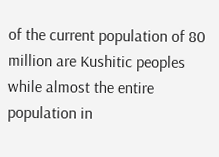of the current population of 80 million are Kushitic peoples while almost the entire population in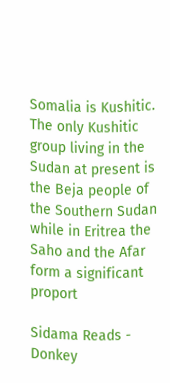Somalia is Kushitic.  The only Kushitic group living in the Sudan at present is the Beja people of the Southern Sudan while in Eritrea the Saho and the Afar form a significant proport

Sidama Reads - Donkey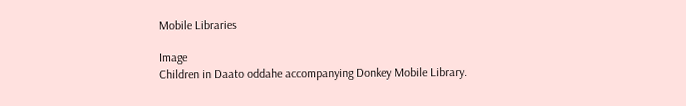Mobile Libraries

Image
Children in Daato oddahe accompanying Donkey Mobile Library.